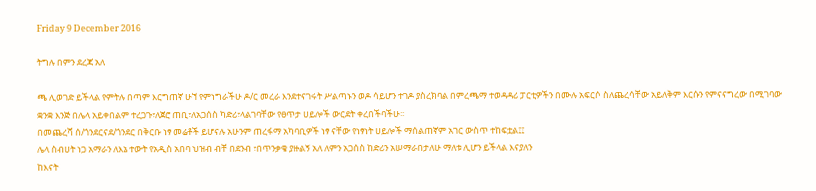Friday 9 December 2016

ትግሉ በምን ደረጃ አለ

ጫ ሊወገድ ይችላል የምትሉ በጣም እርግጠኛ ሁኘ የምነግራችሁ ዶ/ር መረራ እንደተናገሩት ሥልጣኑን ወዶ ሳይሆን ተገዶ ያስረክባል በምረጫማ ተወዳዳሪ ፓርቲዎችን በሙሉ አፍርሶ ስለጨረሳቸው አይለቅም እርሱን የምናናግረው በሚገባው ቋንቋ እንጅ በሌላ አይቀበልም ተረጋጉ፣ለጀሮ ጠቢ፣ለአጋሰስ ካድሪ፣ላልገባቸው የፀጥታ ሀይሎች ውርደት ቀረበችባችሁ፡፡
በመጨረሻ ሰ/ጎንደርናደ/ጎንደር በቅርቡ ነፃ መሬቶች ይሆናሉ አሁንም ጠረፋማ አካባቢዎች ነፃ ናቸው የነፃነት ሀይሎች ማሰልጠኛም አገር ውስጥ ተከፍቷል፤፤
ሌላ ስብሀት ነጋ አማራን ለእኔ ተውት የአዲስ አበባ ህዝብ ብቸ በደንብ ፣በጥንቃቄ ያዙልኝ አለ ለምን አጋሰስ ከድሪን አሠማራበታለሁ ማለቱ ሊሆን ይችላል እናያለን
ከእናት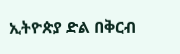ኢትዮጵያ ድል በቅርብ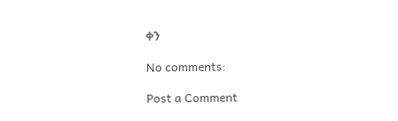ቀን

No comments:

Post a Comment